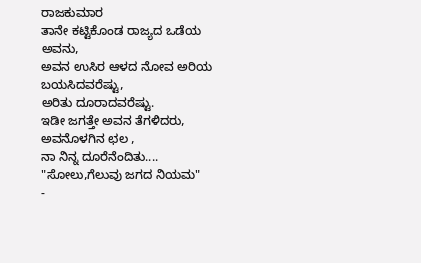ರಾಜಕುಮಾರ
ತಾನೇ ಕಟ್ಟಿಕೊಂಡ ರಾಜ್ಯದ ಒಡೆಯ ಅವನು,
ಅವನ ಉಸಿರ ಆಳದ ನೋವ ಅರಿಯ ಬಯಸಿದವರೆಷ್ಟು,
ಅರಿತು ದೂರಾದವರೆಷ್ಟು.
ಇಡೀ ಜಗತ್ತೇ ಅವನ ತೆಗಳಿದರು,
ಅವನೊಳಗಿನ ಛಲ ,
ನಾ ನಿನ್ನ ದೂರೆನೆಂದಿತು....
"ಸೋಲು,ಗೆಲುವು ಜಗದ ನಿಯಮ"
-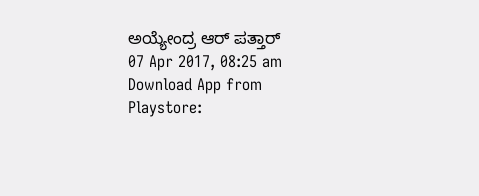ಅಯ್ಯೇಂದ್ರ ಆರ್ ಪತ್ತಾರ್
07 Apr 2017, 08:25 am
Download App from Playstore: